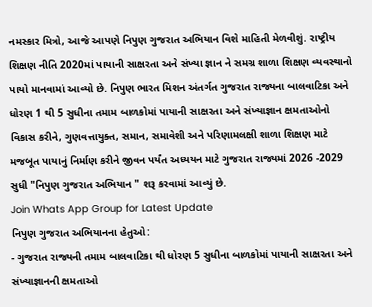નમસ્કાર મિત્રો, આજે આપણે નિપુણ ગુજરાત અભિયાન વિશે માહિતી મેળવીશું. રાષ્ટ્રીય શિક્ષણ નીતિ 2020માં પાયાની સાક્ષરતા અને સંખ્યા જ્ઞાન ને સમગ્ર શાળા શિક્ષણ વ્યવસ્થાનો પાયો માનવામાં આવ્યો છે. નિપુણ ભારત મિશન અંતર્ગત ગુજરાત રાજ્યના બાલવાટિકા અને ધોરણ 1 થી 5 સુધીના તમામ બાળકોમાં પાયાની સાક્ષરતા અને સંખ્યાજ્ઞાન ક્ષમતાઓનો વિકાસ કરીને, ગુણવત્તાયુક્ત, સમાન, સમાવેશી અને પરિણામલક્ષી શાળા શિક્ષણ માટે મજબૂત પાયાનું નિર્માણ કરીને જીવન પર્યંત અધ્યયન માટે ગુજરાત રાજ્યમાં 2026 -2029 સુધી "નિપુણ ગુજરાત અભિયાન " શરૂ કરવામાં આવ્યું છે.
Join Whats App Group for Latest Update
નિપુણ ગુજરાત અભિયાનના હેતુઓ:
- ગુજરાત રાજ્યની તમામ બાલવાટિકા થી ધોરણ 5 સુધીના બાળકોમાં પાયાની સાક્ષરતા અને સંખ્યાજ્ઞાનની ક્ષમતાઓ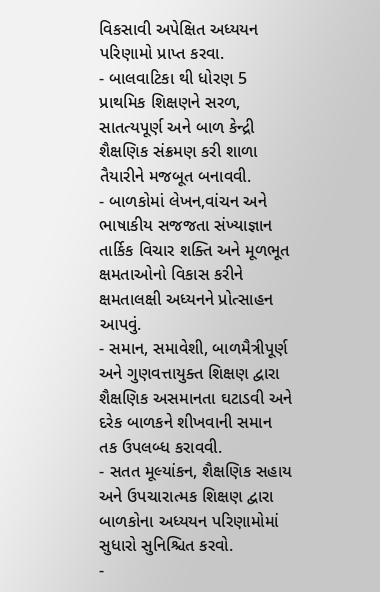વિકસાવી અપેક્ષિત અધ્યયન પરિણામો પ્રાપ્ત કરવા.
- બાલવાટિકા થી ધોરણ 5 પ્રાથમિક શિક્ષણને સરળ, સાતત્યપૂર્ણ અને બાળ કેન્દ્રી શૈક્ષણિક સંક્રમણ કરી શાળા તૈયારીને મજબૂત બનાવવી.
- બાળકોમાં લેખન,વાંચન અને ભાષાકીય સજજતા સંખ્યાજ્ઞાન તાર્કિક વિચાર શક્તિ અને મૂળભૂત ક્ષમતાઓનો વિકાસ કરીને ક્ષમતાલક્ષી અધ્યનને પ્રોત્સાહન આપવું.
- સમાન, સમાવેશી, બાળમૈત્રીપૂર્ણ અને ગુણવત્તાયુક્ત શિક્ષણ દ્વારા શૈક્ષણિક અસમાનતા ઘટાડવી અને દરેક બાળકને શીખવાની સમાન તક ઉપલબ્ધ કરાવવી.
- સતત મૂલ્યાંકન, શૈક્ષણિક સહાય અને ઉપચારાત્મક શિક્ષણ દ્વારા બાળકોના અધ્યયન પરિણામોમાં સુધારો સુનિશ્ચિત કરવો.
-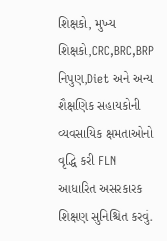શિક્ષકો, મુખ્ય શિક્ષકો,CRC,BRC,BRP નિપુણ,Diet અને અન્ય શૈક્ષણિક સહાયકોની વ્યવસાયિક ક્ષમતાઓનો વૃદ્ધિ કરી FLN આધારિત અસરકારક શિક્ષણ સુનિશ્ચિત કરવું.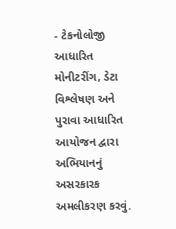- ટેકનોલોજી આધારિત મોનીટરીંગ, ડેટા વિશ્લેષણ અને પુરાવા આધારિત આયોજન દ્વારા અભિયાનનું અસરકારક અમલીકરણ કરવું.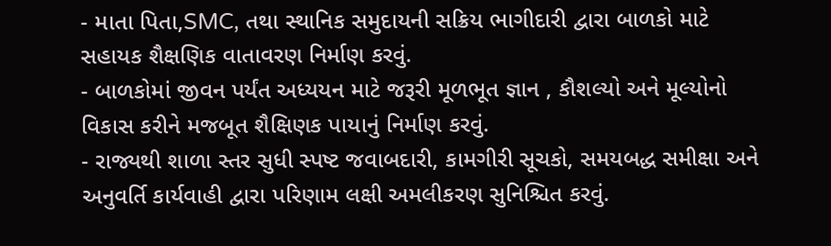- માતા પિતા,SMC, તથા સ્થાનિક સમુદાયની સક્રિય ભાગીદારી દ્વારા બાળકો માટે સહાયક શૈક્ષણિક વાતાવરણ નિર્માણ કરવું.
- બાળકોમાં જીવન પર્યંત અધ્યયન માટે જરૂરી મૂળભૂત જ્ઞાન , કૌશલ્યો અને મૂલ્યોનો વિકાસ કરીને મજબૂત શૈક્ષિણક પાયાનું નિર્માણ કરવું.
- રાજ્યથી શાળા સ્તર સુધી સ્પષ્ટ જવાબદારી, કામગીરી સૂચકો, સમયબદ્ધ સમીક્ષા અને અનુવર્તિ કાર્યવાહી દ્વારા પરિણામ લક્ષી અમલીકરણ સુનિશ્ચિત કરવું.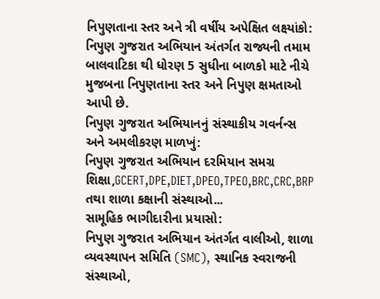નિપુણતાના સ્તર અને ત્રી વર્ષીય અપેક્ષિત લક્ષ્યાંકો:
નિપુણ ગુજરાત અભિયાન અંતર્ગત રાજ્યની તમામ બાલવાટિકા થી ધોરણ 5 સુધીના બાળકો માટે નીચે મુજબના નિપુણતાના સ્તર અને નિપુણ ક્ષમતાઓ આપી છે.
નિપુણ ગુજરાત અભિયાનનું સંસ્થાકીય ગવર્નન્સ અને અમલીકરણ માળખું:
નિપુણ ગુજરાત અભિયાન દરમિયાન સમગ્ર શિક્ષા,GCERT,DPE,DIET,DPEO,TPEO,BRC,CRC,BRP તથા શાળા કક્ષાની સંસ્થાઓ...
સામૂહિક ભાગીદારીના પ્રયાસો:
નિપુણ ગુજરાત અભિયાન અંતર્ગત વાલીઓ, શાળા વ્યવસ્થાપન સમિતિ (SMC), સ્થાનિક સ્વરાજની સંસ્થાઓ,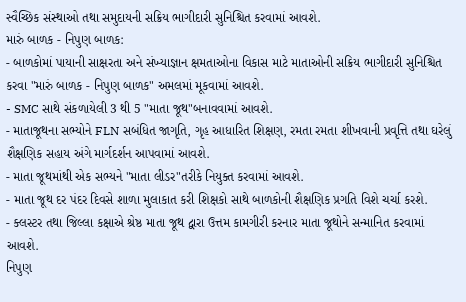સ્વૈચ્છિક સંસ્થાઓ તથા સમુદાયની સક્રિય ભાગીદારી સુનિશ્ચિત કરવામાં આવશે.
મારું બાળક - નિપુણ બાળક:
- બાળકોમાં પાયાની સાક્ષરતા અને સંખ્યાજ્ઞાન ક્ષમતાઓના વિકાસ માટે માતાઓની સક્રિય ભાગીદારી સુનિશ્ચિત કરવા "મારું બાળક - નિપુણ બાળક" અમલમાં મૂકવામાં આવશે.
- SMC સાથે સંકળાયેલી 3 થી 5 "માતા જૂથ"બનાવવામાં આવશે.
- માતાજૂથના સભ્યોને FLN સબંધિત જાગૃતિ, ગૃહ આધારિત શિક્ષણ, રમતા રમતા શીખવાની પ્રવૃત્તિ તથા ઘરેલું શૈક્ષણિક સહાય અંગે માર્ગદર્શન આપવામાં આવશે.
- માતા જૂથમાંથી એક સભ્યને "માતા લીડર"તરીકે નિયુક્ત કરવામાં આવશે.
- માતા જૂથ દર પંદર દિવસે શાળા મુલાકાત કરી શિક્ષકો સાથે બાળકોની શૈક્ષણિક પ્રગતિ વિશે ચર્ચા કરશે.
- ક્લસ્ટર તથા જિલ્લા કક્ષાએ શ્રેષ્ઠ માતા જૂથ દ્વારા ઉત્તમ કામગીરી કરનાર માતા જૂથોને સન્માનિત કરવામાં આવશે.
નિપુણ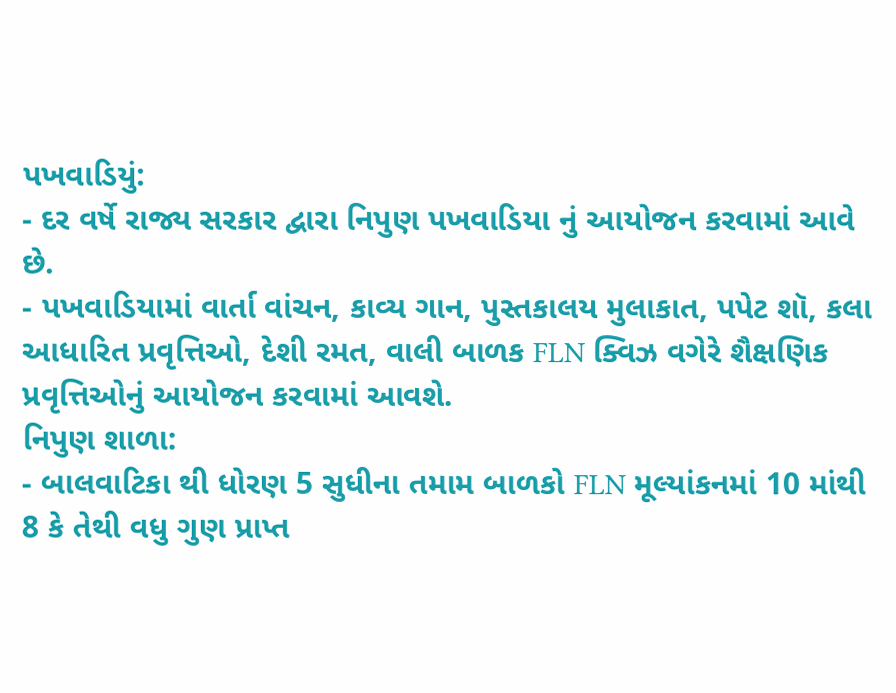પખવાડિયું:
- દર વર્ષે રાજ્ય સરકાર દ્વારા નિપુણ પખવાડિયા નું આયોજન કરવામાં આવે છે.
- પખવાડિયામાં વાર્તા વાંચન, કાવ્ય ગાન, પુસ્તકાલય મુલાકાત, પપેટ શૉ, કલા આધારિત પ્રવૃત્તિઓ, દેશી રમત, વાલી બાળક FLN ક્વિઝ વગેરે શૈક્ષણિક પ્રવૃત્તિઓનું આયોજન કરવામાં આવશે.
નિપુણ શાળા:
- બાલવાટિકા થી ધોરણ 5 સુધીના તમામ બાળકો FLN મૂલ્યાંકનમાં 10 માંથી 8 કે તેથી વધુ ગુણ પ્રાપ્ત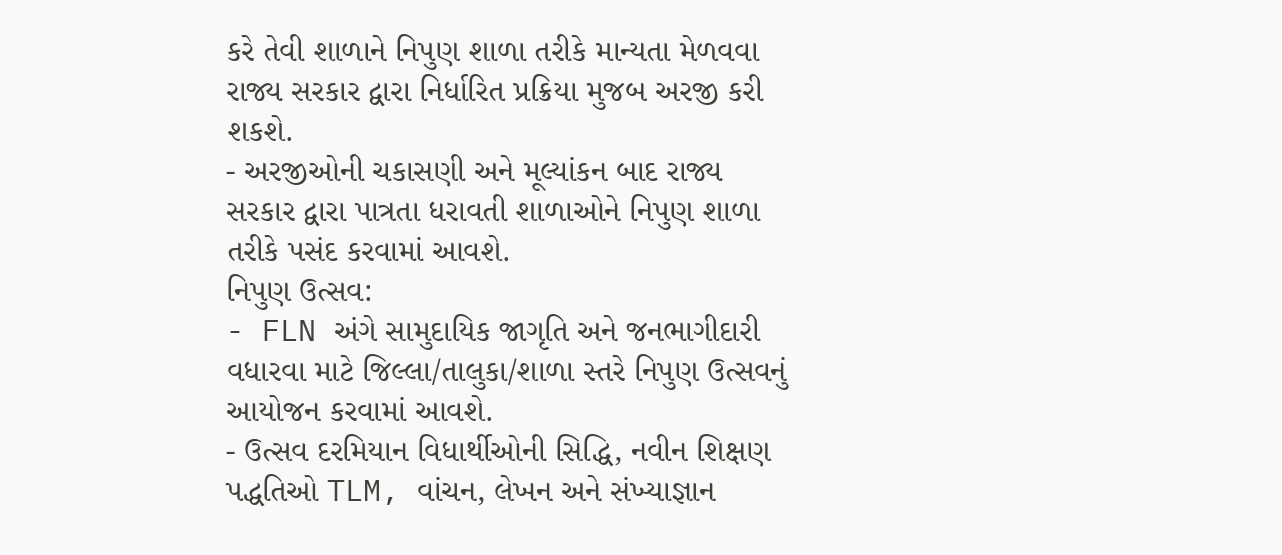કરે તેવી શાળાને નિપુણ શાળા તરીકે માન્યતા મેળવવા રાજ્ય સરકાર દ્વારા નિર્ધારિત પ્રક્રિયા મુજબ અરજી કરી શકશે.
- અરજીઓની ચકાસણી અને મૂલ્યાંકન બાદ રાજ્ય સરકાર દ્વારા પાત્રતા ધરાવતી શાળાઓને નિપુણ શાળા તરીકે પસંદ કરવામાં આવશે.
નિપુણ ઉત્સવ:
- FLN અંગે સામુદાયિક જાગૃતિ અને જનભાગીદારી વધારવા માટે જિલ્લા/તાલુકા/શાળા સ્તરે નિપુણ ઉત્સવનું આયોજન કરવામાં આવશે.
- ઉત્સવ દરમિયાન વિધાર્થીઓની સિદ્ધિ, નવીન શિક્ષણ પદ્ધતિઓ TLM, વાંચન, લેખન અને સંખ્યાજ્ઞાન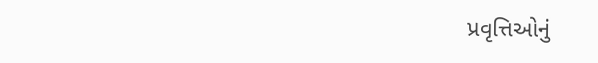પ્રવૃત્તિઓનું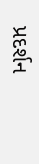પ્રદર્શન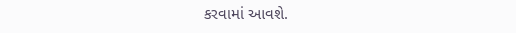કરવામાં આવશે.